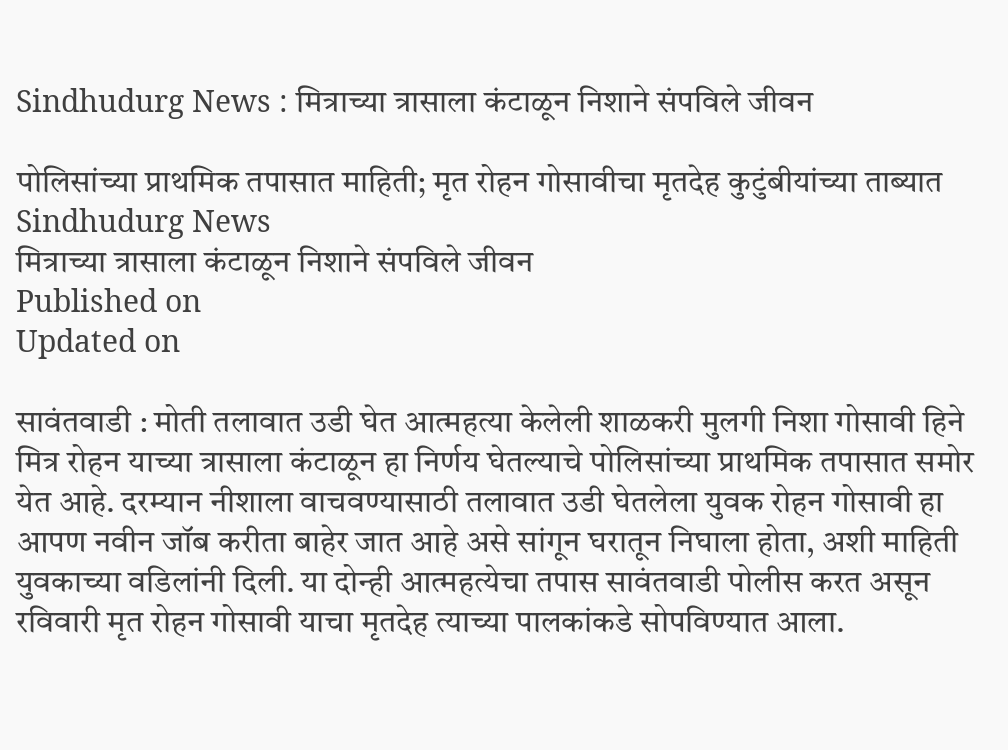Sindhudurg News : मित्राच्या त्रासाला कंटाळून निशाने संपविले जीवन

पोलिसांच्या प्राथमिक तपासात माहिती; मृत रोहन गोसावीचा मृतदेह कुटुंबीयांच्या ताब्यात
Sindhudurg News
मित्राच्या त्रासाला कंटाळून निशाने संपविले जीवन
Published on
Updated on

सावंतवाडी : मोती तलावात उडी घेत आत्महत्या केलेली शाळकरी मुलगी निशा गोसावी हिने मित्र रोहन याच्या त्रासाला कंटाळून हा निर्णय घेतल्याचे पोलिसांच्या प्राथमिक तपासात समोर येत आहे. दरम्यान नीशाला वाचवण्यासाठी तलावात उडी घेतलेला युवक रोहन गोसावी हा आपण नवीन जॉब करीता बाहेर जात आहे असे सांगून घरातून निघाला होता, अशी माहिती युवकाच्या वडिलांनी दिली. या दोन्ही आत्महत्येचा तपास सावंतवाडी पोलीस करत असून रविवारी मृत रोहन गोसावी याचा मृतदेह त्याच्या पालकांकडे सोपविण्यात आला.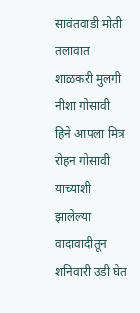सावंतवाडी मोती तलावात शाळकरी मुलगी नीशा गोसावी हिने आपला मित्र रोहन गोसावी याच्याशी झालेल्या वादावादीतून शनिवारी उडी घेत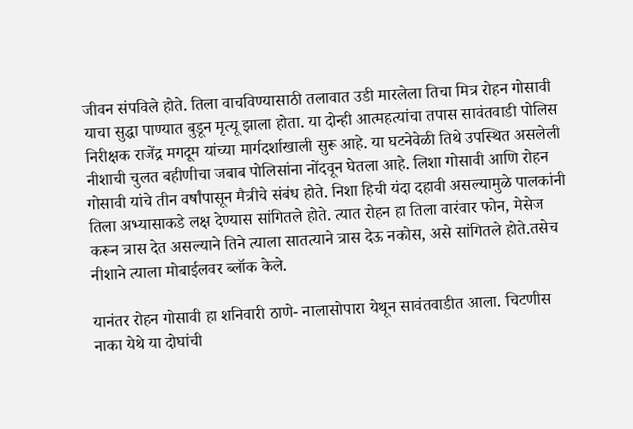जीवन संपविले होते. तिला वाचविण्यासाठी तलावात उडी मारलेला तिचा मित्र रोहन गोसावी याचा सुद्धा पाण्यात बुडून मृत्यू झाला होता. या दोन्ही आत्महत्यांचा तपास सावंतवाडी पोलिस निरीक्षक राजेंद्र मगदूम यांच्या मार्गदर्शाखाली सुरू आहे. या घटनेवेळी तिथे उपस्थित असलेली नीशाची चुलत बहीणीचा जबाब पोलिसांना नोंदवून घेतला आहे. लिशा गोसावी आणि रोहन गोसावी यांचे तीन वर्षांपासून मैत्रीचे संबंध होते. निशा हिची यंदा दहावी असल्यामुळे पालकांनी तिला अभ्यासाकडे लक्ष देण्यास सांगितले होते. त्यात रोहन हा तिला वारंवार फोन, मेसेज करून त्रास देत असल्याने तिने त्याला सातत्याने त्रास देऊ नकोस, असे सांगितले होते.तसेच नीशाने त्याला मोबाईलवर ब्लॉक केले.

यानंतर रोहन गोसावी हा शनिवारी ठाणे- नालासोपारा येथून सावंतवाडीत आला. चिटणीस नाका येथे या दोघांची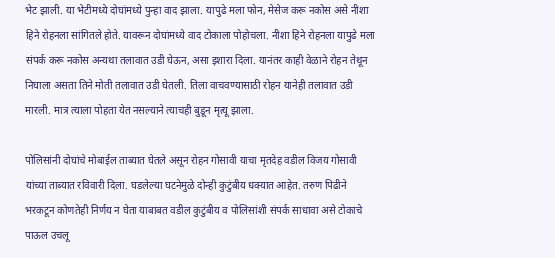भेट झाली. या भेटीमध्ये दोघांमध्ये पुन्हा वाद झाला. यापुढे मला फोन, मेसेज करू नकोस असे नीशा हिने रोहनला सांगितले होते. यावरून दोघांमध्ये वाद टोकाला पोहोचला. नीशा हिने रोहनला यापुढे मला संपर्क करू नकोस अन्यथा तलावात उडी घेऊन, असा इशारा दिला. यानंतर काही वेळाने रोहन तेथून निघाला असता तिने मोती तलावात उडी घेतली. तिला वाचवण्यासाठी रोहन यानेही तलावात उडी मारली. मात्र त्याला पोहता येत नसल्याने त्याचही बुडून मृत्यू झाला.

पोलिसांनी दोघांचे मोबाईल ताब्यात घेतले असून रोहन गोसावी याचा मृतदेह वडील विजय गोसावी यांच्या ताब्यात रविवारी दिला. घडलेल्या घटनेमुळे दोन्ही कुटुंबीय धक्यात आहेत. तरुण पिढीने भरकटून कोणतेही निर्णय न घेता याबाबत वडील कुटुंबीय व पोलिसांशी संपर्क साधावा असे टोकाचे पाऊल उचलू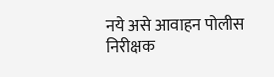नये असे आवाहन पोलीस निरीक्षक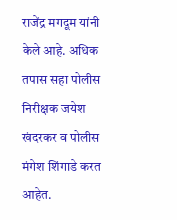राजेंद्र मगदूम यांनी केले आहे. अधिक तपास सहा पोलीस निरीक्षक जयेश खंदरकर व पोलीस मंगेश शिंगाडे करत आहेत.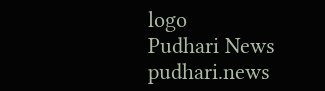logo
Pudhari News
pudhari.news